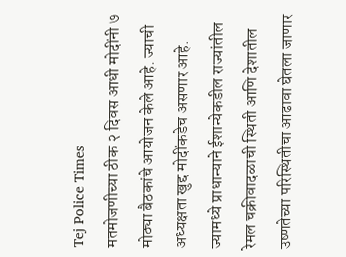Tej Police Times
मतमोजणीच्या ठीक २ दिवस आधी मोदींनी ७ मोठ्या बैठकांचे आयोजन केले आहे. ज्याची अध्यक्षता खुद्द मोदींकडेच असणार आहे. ज्यामध्ये प्राधान्याने ईशान्येकडील राज्यांतील रेमल चक्रीवादळाची स्थिती आणि देशातील उष्णतेच्या परिस्थितीचा आढावा घेतला जाणार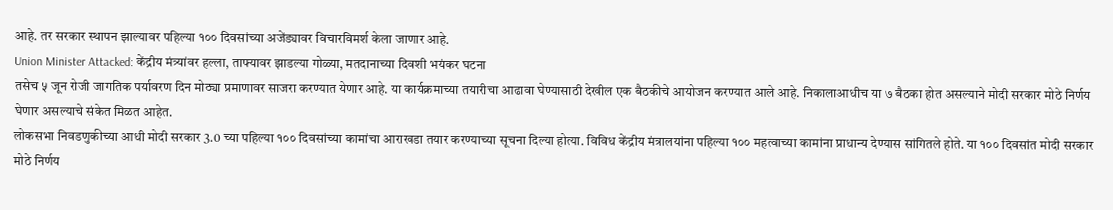आहे. तर सरकार स्थापन झाल्यावर पहिल्या १०० दिवसांच्या अजेंड्यावर विचारविमर्श केला जाणार आहे.
Union Minister Attacked: केंद्रीय मंत्र्यांवर हल्ला, ताफ्यावर झाडल्या गोळ्या, मतदानाच्या दिवशी भयंकर घटना
तसेच ५ जून रोजी जागतिक पर्यावरण दिन मोठ्या प्रमाणावर साजरा करण्यात येणार आहे. या कार्यक्रमाच्या तयारीचा आढावा घेण्यासाठी देखील एक बैठकीचे आयोजन करण्यात आले आहे. निकालाआधीच या ७ बैठका होत असल्याने मोदी सरकार मोठे निर्णय घेणार असल्याचे संकेत मिळत आहेत.
लोकसभा निवडणुकीच्या आधी मोदी सरकार 3.0 च्या पहिल्या १०० दिवसांच्या कामांचा आराखडा तयार करण्याच्या सूचना दिल्या होत्या. विविध केंद्रीय मंत्रालयांना पहिल्या १०० महत्वाच्या कामांना प्राधान्य देण्यास सांगितले होते. या १०० दिवसांत मोदी सरकार मोठे निर्णय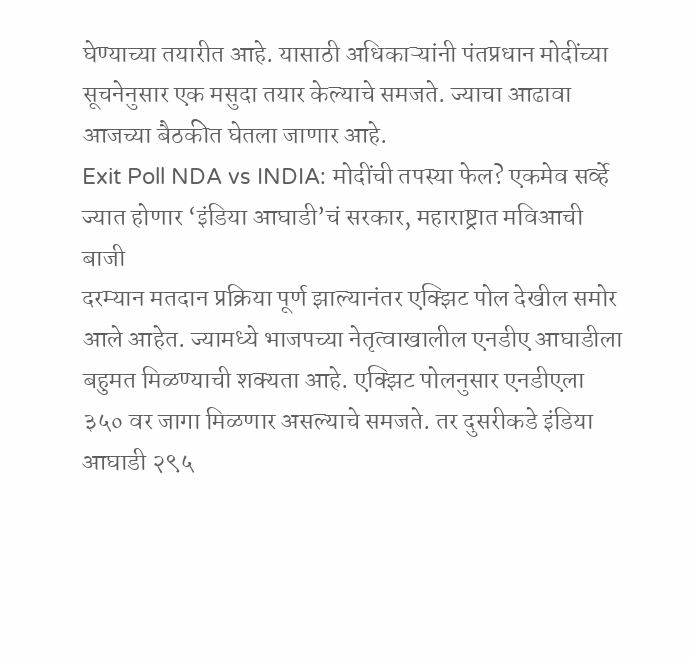घेण्याच्या तयारीत आहे. यासाठी अधिकाऱ्यांनी पंतप्रधान मोदींच्या सूचनेनुसार एक मसुदा तयार केल्याचे समजते. ज्याचा आढावा आजच्या बैठकीत घेतला जाणार आहे.
Exit Poll NDA vs INDIA: मोदींची तपस्या फेल? एकमेव सर्व्हे ज्यात होणार ‘इंडिया आघाडी’चं सरकार, महाराष्ट्रात मविआची बाजी
दरम्यान मतदान प्रक्रिया पूर्ण झाल्यानंतर एक्झिट पोल देखील समोर आले आहेत. ज्यामध्ये भाजपच्या नेतृत्वाखालील एनडीए आघाडीला बहुमत मिळण्याची शक्यता आहे. एक्झिट पोलनुसार एनडीएला ३५० वर जागा मिळणार असल्याचे समजते. तर दुसरीकडे इंडिया आघाडी २९५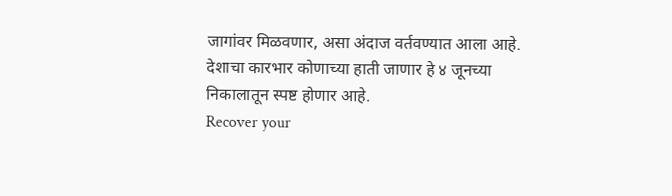जागांवर मिळवणार, असा अंदाज वर्तवण्यात आला आहे. देशाचा कारभार कोणाच्या हाती जाणार हे ४ जूनच्या निकालातून स्पष्ट होणार आहे.
Recover your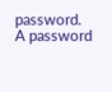password.
A password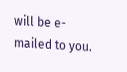will be e-mailed to you.